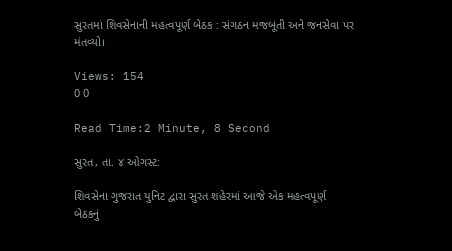સુરતમાં શિવસેનાની મહત્વપૂર્ણ બેઠક : સંગઠન મજબૂતી અને જનસેવા પર મંતવ્યો।

Views: 154
0 0

Read Time:2 Minute, 8 Second

સુરત, તા. ૪ ઓગસ્ટ:

શિવસેના ગુજરાત યુનિટ દ્વારા સુરત શહેરમાં આજે એક મહત્વપૂર્ણ બેઠકનું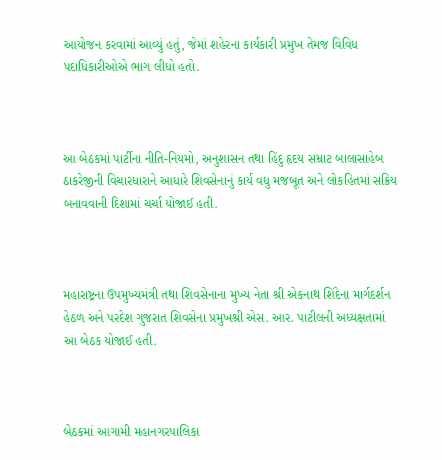આયોજન કરવામાં આવ્યું હતું, જેમાં શહેરના કાર્યકારી પ્રમુખ તેમજ વિવિધ પદાધિકારીઓએ ભાગ લીધો હતો.



આ બેઠકમાં પાર્ટીના નીતિ-નિયમો, અનુશાસન તથા હિંદુ હૃદય સમ્રાટ બાલાસાહેબ ઠાકરેજીની વિચારધારાને આધારે શિવસેનાનું કાર્ય વધુ મજબૂત અને લોકહિતમાં સક્રિય બનાવવાની દિશામાં ચર્ચા યોજાઈ હતી.



મહારાષ્ટ્રના ઉપમુખ્યમંત્રી તથા શિવસેનાના મુખ્ય નેતા શ્રી એકનાથ શિંદેના માર્ગદર્શન હેઠળ અને પરદેશ ગુજરાત શિવસેના પ્રમુખશ્રી એસ. આર. પાટીલની અધ્યક્ષતામાં આ બેઠક યોજાઈ હતી.



બેઠકમાં આગામી મહાનગરપાલિકા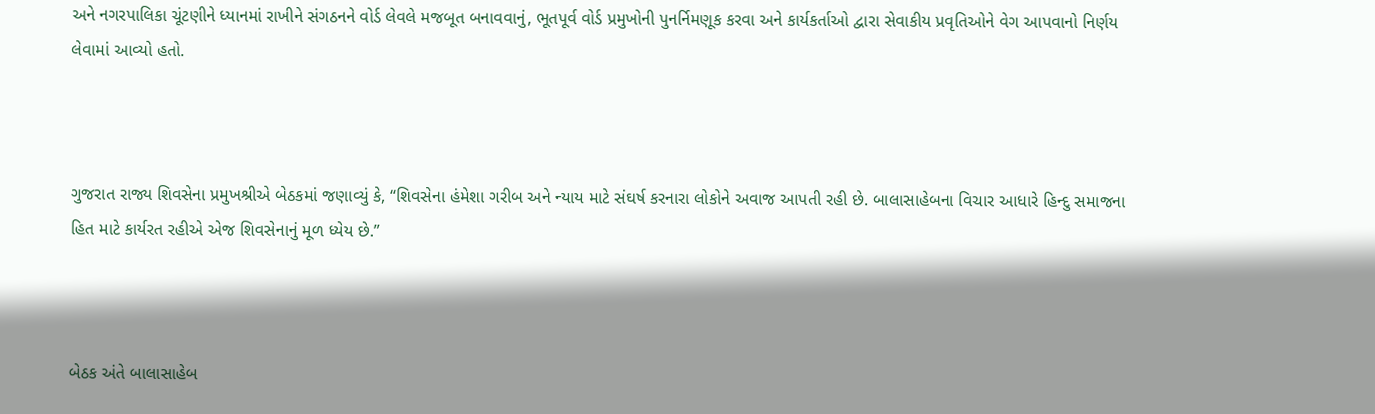અને નગરપાલિકા ચૂંટણીને ધ્યાનમાં રાખીને સંગઠનને વોર્ડ લેવલે મજબૂત બનાવવાનું, ભૂતપૂર્વ વોર્ડ પ્રમુખોની પુનર્નિમણૂક કરવા અને કાર્યકર્તાઓ દ્વારા સેવાકીય પ્રવૃતિઓને વેગ આપવાનો નિર્ણય લેવામાં આવ્યો હતો.



ગુજરાત રાજ્ય શિવસેના પ્રમુખશ્રીએ બેઠકમાં જણાવ્યું કે, “શિવસેના હંમેશા ગરીબ અને ન્યાય માટે સંઘર્ષ કરનારા લોકોને અવાજ આપતી રહી છે. બાલાસાહેબના વિચાર આધારે હિન્દુ સમાજના હિત માટે કાર્યરત રહીએ એજ શિવસેનાનું મૂળ ધ્યેય છે.”



બેઠક અંતે બાલાસાહેબ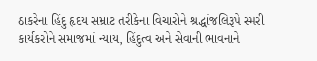ઠાકરેના હિંદુ હૃદય સમ્રાટ તરીકેના વિચારોને શ્રદ્ધાંજલિરૂપે સ્મરી કાર્યકરોને સમાજમાં ન્યાય, હિંદુત્વ અને સેવાની ભાવનાને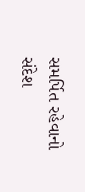સમર્પિત રહેવાનો સંદેશ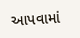આપવામાં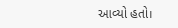આવ્યો હતો।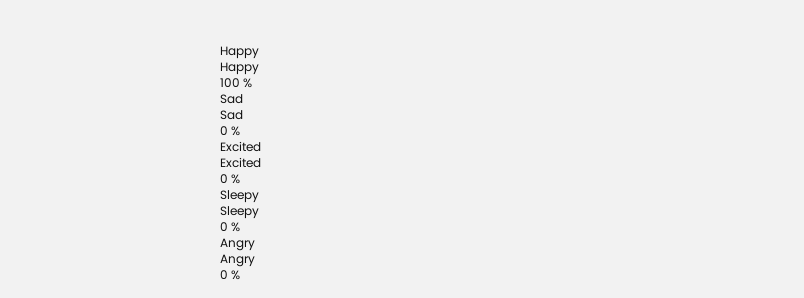Happy
Happy
100 %
Sad
Sad
0 %
Excited
Excited
0 %
Sleepy
Sleepy
0 %
Angry
Angry
0 %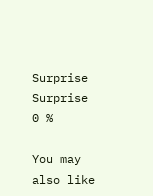Surprise
Surprise
0 %

You may also like